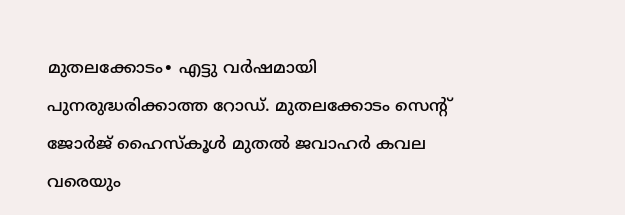മുതലക്കോടം∙ എട്ടു വർഷമായി പുനരുദ്ധരിക്കാത്ത റോഡ്. മുതലക്കോടം സെന്റ് ജോർജ് ഹൈസ്കൂൾ മുതൽ ജവാഹർ കവല വരെയും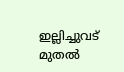ഇല്ലിച്ചുവട് മുതൽ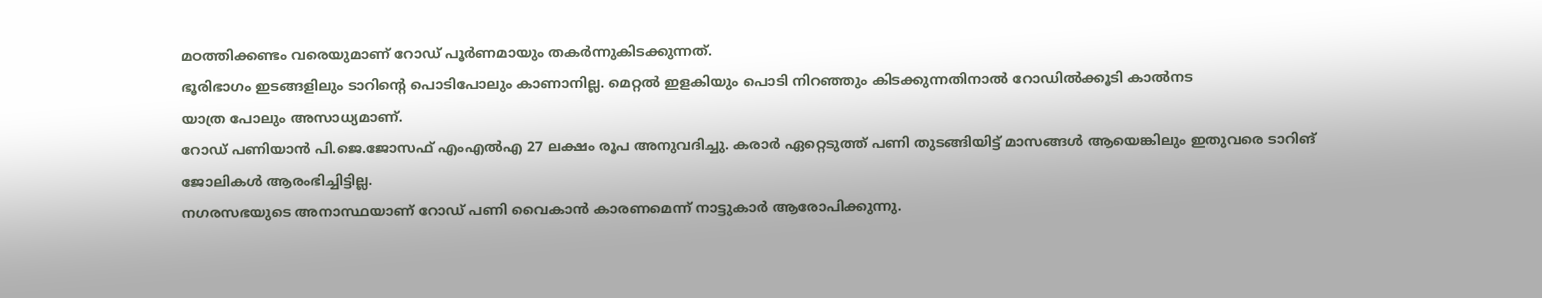മഠത്തിക്കണ്ടം വരെയുമാണ് റോഡ് പൂർണമായും തകർന്നുകിടക്കുന്നത്.
ഭൂരിഭാഗം ഇടങ്ങളിലും ടാറിന്റെ പൊടിപോലും കാണാനില്ല. മെറ്റൽ ഇളകിയും പൊടി നിറഞ്ഞും കിടക്കുന്നതിനാൽ റോഡിൽക്കൂടി കാൽനട
യാത്ര പോലും അസാധ്യമാണ്.
റോഡ് പണിയാൻ പി.ജെ.ജോസഫ് എംഎൽഎ 27 ലക്ഷം രൂപ അനുവദിച്ചു. കരാർ ഏറ്റെടുത്ത് പണി തുടങ്ങിയിട്ട് മാസങ്ങൾ ആയെങ്കിലും ഇതുവരെ ടാറിങ് ജോലികൾ ആരംഭിച്ചിട്ടില്ല.
നഗരസഭയുടെ അനാസ്ഥയാണ് റോഡ് പണി വൈകാൻ കാരണമെന്ന് നാട്ടുകാർ ആരോപിക്കുന്നു.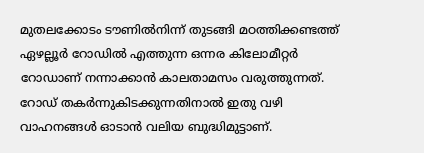മുതലക്കോടം ടൗണിൽനിന്ന് തുടങ്ങി മഠത്തിക്കണ്ടത്ത് ഏഴല്ലൂർ റോഡിൽ എത്തുന്ന ഒന്നര കിലോമീറ്റർ റോഡാണ് നന്നാക്കാൻ കാലതാമസം വരുത്തുന്നത്.
റോഡ് തകർന്നുകിടക്കുന്നതിനാൽ ഇതു വഴി വാഹനങ്ങൾ ഓടാൻ വലിയ ബുദ്ധിമുട്ടാണ്.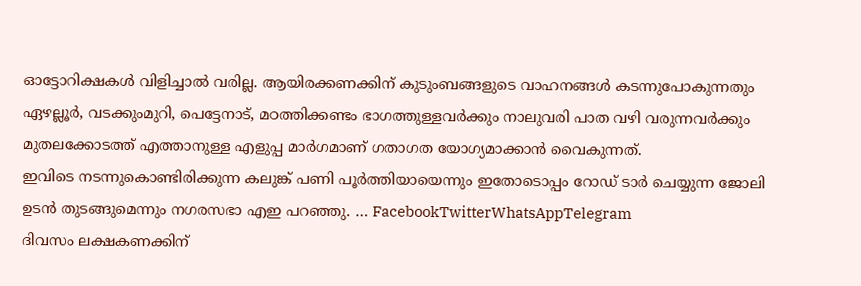ഓട്ടോറിക്ഷകൾ വിളിച്ചാൽ വരില്ല. ആയിരക്കണക്കിന് കുടുംബങ്ങളുടെ വാഹനങ്ങൾ കടന്നുപോകുന്നതും ഏഴല്ലൂർ, വടക്കുംമുറി, പെട്ടേനാട്, മഠത്തിക്കണ്ടം ഭാഗത്തുള്ളവർക്കും നാലുവരി പാത വഴി വരുന്നവർക്കും മുതലക്കോടത്ത് എത്താനുള്ള എളുപ്പ മാർഗമാണ് ഗതാഗത യോഗ്യമാക്കാൻ വൈകുന്നത്.
ഇവിടെ നടന്നുകൊണ്ടിരിക്കുന്ന കലുങ്ക് പണി പൂർത്തിയായെന്നും ഇതോടൊപ്പം റോഡ് ടാർ ചെയ്യുന്ന ജോലി ഉടൻ തുടങ്ങുമെന്നും നഗരസഭാ എഇ പറഞ്ഞു. … FacebookTwitterWhatsAppTelegram
ദിവസം ലക്ഷകണക്കിന്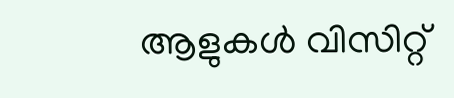ആളുകൾ വിസിറ്റ്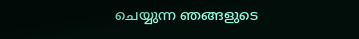ചെയ്യുന്ന ഞങ്ങളുടെ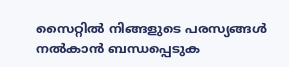സൈറ്റിൽ നിങ്ങളുടെ പരസ്യങ്ങൾ നൽകാൻ ബന്ധപ്പെടുക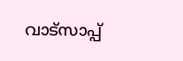വാട്സാപ്പ്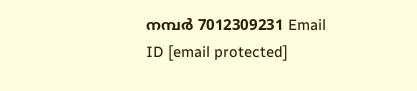നമ്പർ 7012309231 Email ID [email protected]